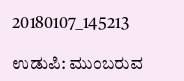20180107_145213

ಉಡುಪಿ: ಮುಂಬರುವ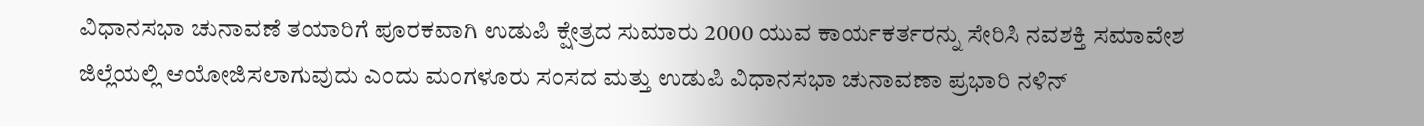ವಿಧಾನಸಭಾ ಚುನಾವಣೆ ತಯಾರಿಗೆ ಪೂರಕವಾಗಿ ಉಡುಪಿ ಕ್ಷೇತ್ರದ ಸುಮಾರು 2000 ಯುವ ಕಾರ್ಯಕರ್ತರನ್ನು ಸೇರಿಸಿ ನವಶಕ್ತಿ ಸಮಾವೇಶ ಜಿಲ್ಲೆಯಲ್ಲಿ ಆಯೋಜಿಸಲಾಗುವುದು ಎಂದು ಮಂಗಳೂರು ಸಂಸದ ಮತ್ತು ಉಡುಪಿ ವಿಧಾನಸಭಾ ಚುನಾವಣಾ ಪ್ರಭಾರಿ ನಳಿನ್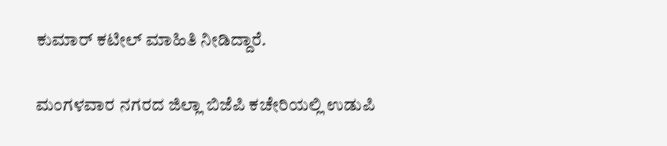ಕುಮಾರ್ ಕಟೀಲ್ ಮಾಹಿತಿ ನೀಡಿದ್ದಾರೆ.

ಮಂಗಳವಾರ ನಗರದ ಜಿಲ್ಲಾ ಬಿಜೆಪಿ ಕಚೇರಿಯಲ್ಲಿ ಉಡುಪಿ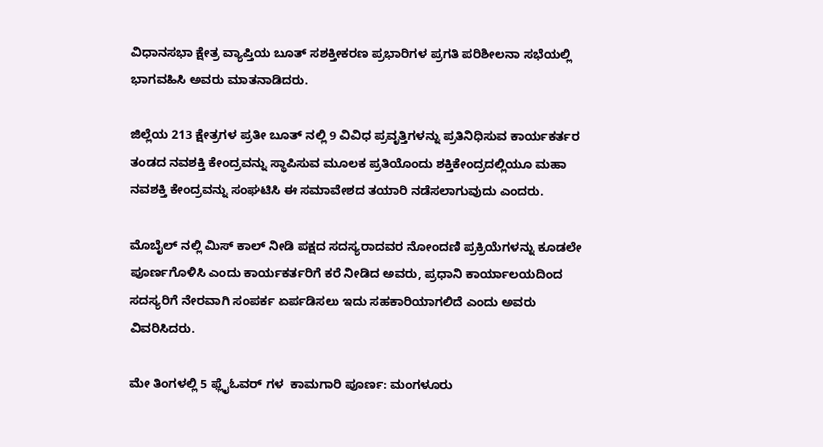ವಿಧಾನಸಭಾ ಕ್ಷೇತ್ರ ವ್ಯಾಪ್ತಿಯ ಬೂತ್ ಸಶಕ್ತೀಕರಣ ಪ್ರಭಾರಿಗಳ ಪ್ರಗತಿ ಪರಿಶೀಲನಾ ಸಭೆಯಲ್ಲಿ ಭಾಗವಹಿಸಿ ಅವರು ಮಾತನಾಡಿದರು.

ಜಿಲ್ಲೆಯ 213 ಕ್ಷೇತ್ರಗಳ ಪ್ರತೀ ಬೂತ್ ನಲ್ಲಿ 9 ವಿವಿಧ ಪ್ರವೃತ್ತಿಗಳನ್ನು ಪ್ರತಿನಿಧಿಸುವ ಕಾರ್ಯಕರ್ತರ ತಂಡದ ನವಶಕ್ತಿ ಕೇಂದ್ರವನ್ನು ಸ್ಥಾಪಿಸುವ ಮೂಲಕ ಪ್ರತಿಯೊಂದು ಶಕ್ತಿಕೇಂದ್ರದಲ್ಲಿಯೂ ಮಹಾ ನವಶಕ್ತಿ ಕೇಂದ್ರವನ್ನು ಸಂಘಟಿಸಿ ಈ ಸಮಾವೇಶದ ತಯಾರಿ ನಡೆಸಲಾಗುವುದು ಎಂದರು.

ಮೊಬೈಲ್ ನಲ್ಲಿ ಮಿಸ್ ಕಾಲ್ ನೀಡಿ ಪಕ್ಷದ ಸದಸ್ಯರಾದವರ ನೋಂದಣಿ ಪ್ರಕ್ರಿಯೆಗಳನ್ನು ಕೂಡಲೇ ಪೂರ್ಣಗೊಳಿಸಿ ಎಂದು ಕಾರ್ಯಕರ್ತರಿಗೆ ಕರೆ ನೀಡಿದ ಅವರು, ಪ್ರಧಾನಿ ಕಾರ್ಯಾಲಯದಿಂದ ಸದಸ್ಯರಿಗೆ ನೇರವಾಗಿ ಸಂಪರ್ಕ ಏರ್ಪಡಿಸಲು ಇದು ಸಹಕಾರಿಯಾಗಲಿದೆ ಎಂದು ಅವರು ವಿವರಿಸಿದರು.

ಮೇ ತಿಂಗಳಲ್ಲಿ 5 ಫ್ಲೈಓವರ್ ಗಳ  ಕಾಮಗಾರಿ ಪೂರ್ಣ: ಮಂಗಳೂರು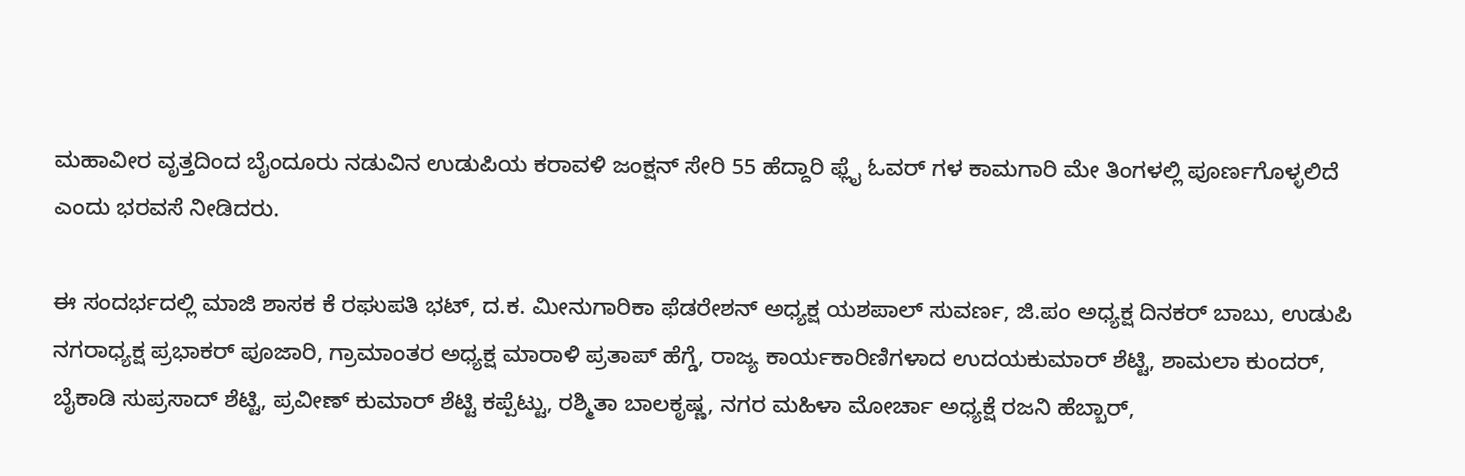ಮಹಾವೀರ ವೃತ್ತದಿಂದ ಬೈಂದೂರು ನಡುವಿನ ಉಡುಪಿಯ ಕರಾವಳಿ ಜಂಕ್ಷನ್ ಸೇರಿ 55 ಹೆದ್ದಾರಿ ಫ್ಲೈ ಓವರ್ ಗಳ ಕಾಮಗಾರಿ ಮೇ ತಿಂಗಳಲ್ಲಿ ಪೂರ್ಣಗೊಳ್ಳಲಿದೆ ಎಂದು ಭರವಸೆ ನೀಡಿದರು.

ಈ ಸಂದರ್ಭದಲ್ಲಿ ಮಾಜಿ ಶಾಸಕ ಕೆ ರಘುಪತಿ ಭಟ್, ದ.ಕ. ಮೀನುಗಾರಿಕಾ ಫೆಡರೇಶನ್ ಅಧ್ಯಕ್ಷ ಯಶಪಾಲ್ ಸುವರ್ಣ, ಜಿ.ಪಂ ಅಧ್ಯಕ್ಷ ದಿನಕರ್ ಬಾಬು, ಉಡುಪಿ ನಗರಾಧ್ಯಕ್ಷ ಪ್ರಭಾಕರ್ ಪೂಜಾರಿ, ಗ್ರಾಮಾಂತರ ಅಧ್ಯಕ್ಷ ಮಾರಾಳಿ ಪ್ರತಾಪ್ ಹೆಗ್ಡೆ, ರಾಜ್ಯ ಕಾರ್ಯಕಾರಿಣಿಗಳಾದ ಉದಯಕುಮಾರ್ ಶೆಟ್ಟಿ, ಶಾಮಲಾ ಕುಂದರ್, ಬೈಕಾಡಿ ಸುಪ್ರಸಾದ್ ಶೆಟ್ಟಿ, ಪ್ರವೀಣ್ ಕುಮಾರ್ ಶೆಟ್ಟಿ ಕಪ್ಪೆಟ್ಟು, ರಶ್ಮಿತಾ ಬಾಲಕೃಷ್ಣ, ನಗರ ಮಹಿಳಾ ಮೋರ್ಚಾ ಅಧ್ಯಕ್ಷೆ ರಜನಿ ಹೆಬ್ಬಾರ್,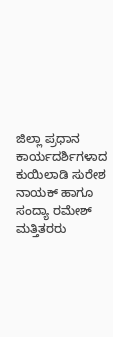ಜಿಲ್ಲಾ ಪ್ರಧಾನ ಕಾರ್ಯದರ್ಶಿಗಳಾದ ಕುಯಿಲಾಡಿ ಸುರೇಶ ನಾಯಕ್ ಹಾಗೂ ಸಂದ್ಯಾ ರಮೇಶ್ ಮತ್ತಿತರರು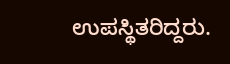ಉಪಸ್ಥಿತರಿದ್ದರು.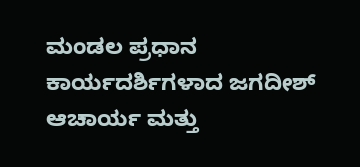ಮಂಡಲ ಪ್ರಧಾನ ಕಾರ್ಯದರ್ಶಿಗಳಾದ ಜಗದೀಶ್ ಆಚಾರ್ಯ ಮತ್ತು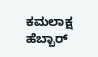ಕಮಲಾಕ್ಷ ಹೆಬ್ಬಾರ್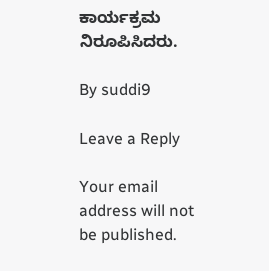ಕಾರ್ಯಕ್ರಮ ನಿರೂಪಿಸಿದರು.

By suddi9

Leave a Reply

Your email address will not be published.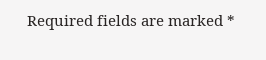Required fields are marked *